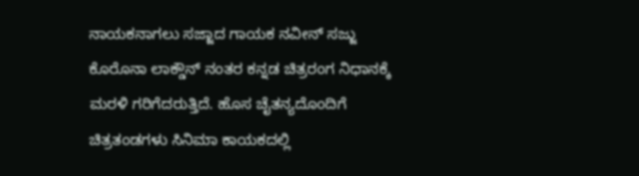ನಾಯಕನಾಗಲು ಸಜ್ಜಾದ ಗಾಯಕ ನವೀನ್ ಸಜ್ಜು
ಕೊರೊನಾ ಲಾಕ್ಡೌನ್ ನಂತರ ಕನ್ನಡ ಚಿತ್ರರಂಗ ನಿಧಾನಕ್ಕೆ ಮರಳಿ ಗರಿಗೆದರುತ್ತಿದೆ. ಹೊಸ ಚೈತನ್ಯದೊಂದಿಗೆ ಚಿತ್ರತಂಡಗಳು ಸಿನಿಮಾ ಕಾಯಕದಲ್ಲಿ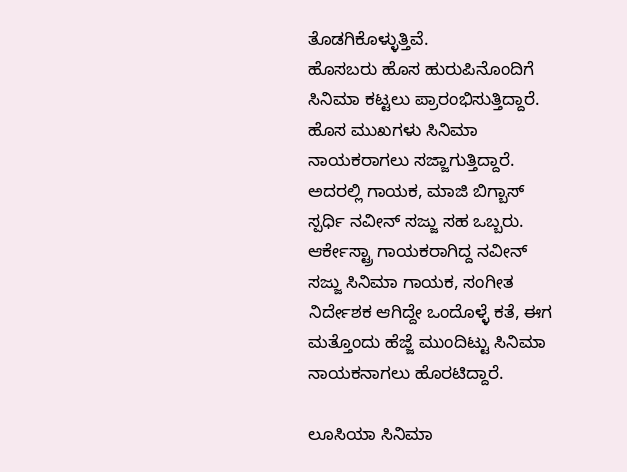ತೊಡಗಿಕೊಳ್ಳುತ್ತಿವೆ.
ಹೊಸಬರು ಹೊಸ ಹುರುಪಿನೊಂದಿಗೆ ಸಿನಿಮಾ ಕಟ್ಟಲು ಪ್ರಾರಂಭಿಸುತ್ತಿದ್ದಾರೆ. ಹೊಸ ಮುಖಗಳು ಸಿನಿಮಾ ನಾಯಕರಾಗಲು ಸಜ್ಜಾಗುತ್ತಿದ್ದಾರೆ. ಅದರಲ್ಲಿ ಗಾಯಕ, ಮಾಜಿ ಬಿಗ್ಬಾಸ್ ಸ್ಪರ್ಧಿ ನವೀನ್ ಸಜ್ಜು ಸಹ ಒಬ್ಬರು.
ಆರ್ಕೇಸ್ಟ್ರಾ ಗಾಯಕರಾಗಿದ್ದ ನವೀನ್ ಸಜ್ಜು ಸಿನಿಮಾ ಗಾಯಕ, ಸಂಗೀತ ನಿರ್ದೇಶಕ ಆಗಿದ್ದೇ ಒಂದೊಳ್ಳೆ ಕತೆ, ಈಗ ಮತ್ತೊಂದು ಹೆಜ್ಜೆ ಮುಂದಿಟ್ಟು ಸಿನಿಮಾ ನಾಯಕನಾಗಲು ಹೊರಟಿದ್ದಾರೆ.

ಲೂಸಿಯಾ ಸಿನಿಮಾ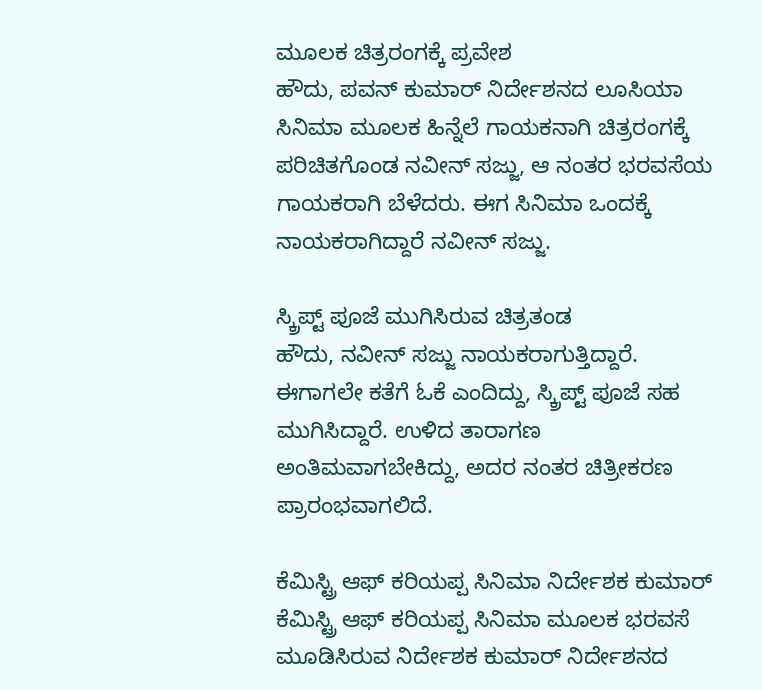ಮೂಲಕ ಚಿತ್ರರಂಗಕ್ಕೆ ಪ್ರವೇಶ
ಹೌದು, ಪವನ್ ಕುಮಾರ್ ನಿರ್ದೇಶನದ ಲೂಸಿಯಾ ಸಿನಿಮಾ ಮೂಲಕ ಹಿನ್ನೆಲೆ ಗಾಯಕನಾಗಿ ಚಿತ್ರರಂಗಕ್ಕೆ ಪರಿಚಿತಗೊಂಡ ನವೀನ್ ಸಜ್ಜು, ಆ ನಂತರ ಭರವಸೆಯ ಗಾಯಕರಾಗಿ ಬೆಳೆದರು. ಈಗ ಸಿನಿಮಾ ಒಂದಕ್ಕೆ ನಾಯಕರಾಗಿದ್ದಾರೆ ನವೀನ್ ಸಜ್ಜು.

ಸ್ಕ್ರಿಪ್ಟ್ ಪೂಜೆ ಮುಗಿಸಿರುವ ಚಿತ್ರತಂಡ
ಹೌದು, ನವೀನ್ ಸಜ್ಜು ನಾಯಕರಾಗುತ್ತಿದ್ದಾರೆ. ಈಗಾಗಲೇ ಕತೆಗೆ ಓಕೆ ಎಂದಿದ್ದು, ಸ್ಕ್ರಿಪ್ಟ್ ಪೂಜೆ ಸಹ ಮುಗಿಸಿದ್ದಾರೆ. ಉಳಿದ ತಾರಾಗಣ ಅಂತಿಮವಾಗಬೇಕಿದ್ದು, ಅದರ ನಂತರ ಚಿತ್ರೀಕರಣ ಪ್ರಾರಂಭವಾಗಲಿದೆ.

ಕೆಮಿಸ್ಟ್ರಿ ಆಫ್ ಕರಿಯಪ್ಪ ಸಿನಿಮಾ ನಿರ್ದೇಶಕ ಕುಮಾರ್
ಕೆಮಿಸ್ಟ್ರಿ ಆಫ್ ಕರಿಯಪ್ಪ ಸಿನಿಮಾ ಮೂಲಕ ಭರವಸೆ ಮೂಡಿಸಿರುವ ನಿರ್ದೇಶಕ ಕುಮಾರ್ ನಿರ್ದೇಶನದ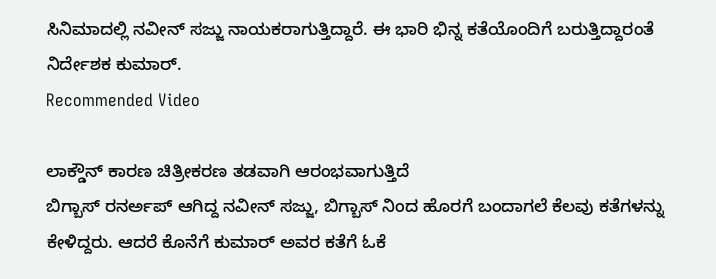ಸಿನಿಮಾದಲ್ಲಿ ನವೀನ್ ಸಜ್ಜು ನಾಯಕರಾಗುತ್ತಿದ್ದಾರೆ. ಈ ಭಾರಿ ಭಿನ್ನ ಕತೆಯೊಂದಿಗೆ ಬರುತ್ತಿದ್ದಾರಂತೆ ನಿರ್ದೇಶಕ ಕುಮಾರ್.
Recommended Video

ಲಾಕ್ಡೌನ್ ಕಾರಣ ಚಿತ್ರೀಕರಣ ತಡವಾಗಿ ಆರಂಭವಾಗುತ್ತಿದೆ
ಬಿಗ್ಬಾಸ್ ರನರ್ಅಪ್ ಆಗಿದ್ದ ನವೀನ್ ಸಜ್ಜು, ಬಿಗ್ಬಾಸ್ ನಿಂದ ಹೊರಗೆ ಬಂದಾಗಲೆ ಕೆಲವು ಕತೆಗಳನ್ನು ಕೇಳಿದ್ದರು. ಆದರೆ ಕೊನೆಗೆ ಕುಮಾರ್ ಅವರ ಕತೆಗೆ ಓಕೆ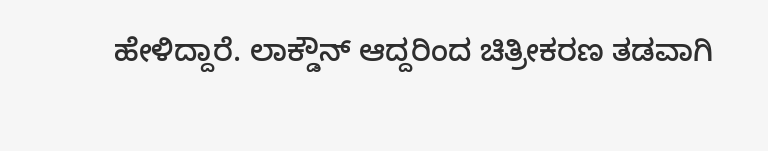ಹೇಳಿದ್ದಾರೆ. ಲಾಕ್ಡೌನ್ ಆದ್ದರಿಂದ ಚಿತ್ರೀಕರಣ ತಡವಾಗಿ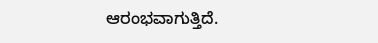ಆರಂಭವಾಗುತ್ತಿದೆ.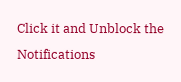Click it and Unblock the Notifications